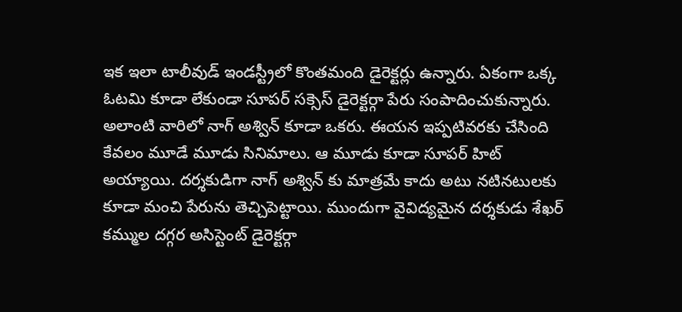ఇక ఇలా టాలీవుడ్ ఇండస్ట్రీలో కొంతమంది డైరెక్టర్లు ఉన్నారు. ఏకంగా ఒక్క ఓటమి కూడా లేకుండా సూపర్ సక్సెస్ డైరెక్టర్గా పేరు సంపాదించుకున్నారు. అలాంటి వారిలో నాగ్ అశ్విన్ కూడా ఒకరు. ఈయన ఇప్పటివరకు చేసింది కేవలం మూడే మూడు సినిమాలు. ఆ మూడు కూడా సూపర్ హిట్ అయ్యాయి. దర్శకుడిగా నాగ్ అశ్విన్ కు మాత్రమే కాదు అటు నటినటులకు కూడా మంచి పేరును తెచ్చిపెట్టాయి. ముందుగా వైవిద్యమైన దర్శకుడు శేఖర్ కమ్ముల దగ్గర అసిస్టెంట్ డైరెక్టర్గా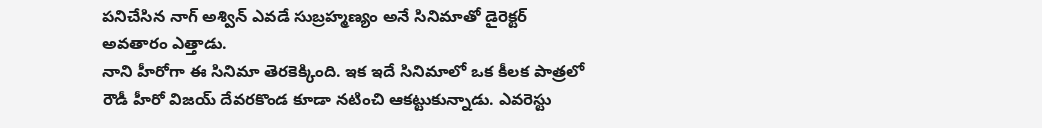పనిచేసిన నాగ్ అశ్విన్ ఎవడే సుబ్రహ్మణ్యం అనే సినిమాతో డైరెక్టర్ అవతారం ఎత్తాడు.
నాని హీరోగా ఈ సినిమా తెరకెక్కింది. ఇక ఇదే సినిమాలో ఒక కీలక పాత్రలో రౌడీ హీరో విజయ్ దేవరకొండ కూడా నటించి ఆకట్టుకున్నాడు. ఎవరెస్టు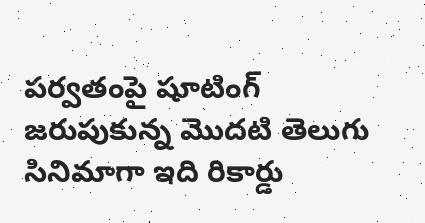పర్వతంపై షూటింగ్ జరుపుకున్న మొదటి తెలుగు సినిమాగా ఇది రికార్డు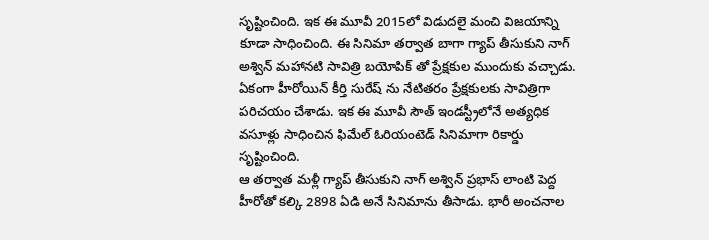సృష్టించింది. ఇక ఈ మూవీ 2015లో విడుదలై మంచి విజయాన్ని కూడా సాధించింది. ఈ సినిమా తర్వాత బాగా గ్యాప్ తీసుకుని నాగ్ అశ్విన్ మహానటి సావిత్రి బయోపిక్ తో ప్రేక్షకుల ముందుకు వచ్చాడు. ఏకంగా హీరోయిన్ కీర్తి సురేష్ ను నేటితరం ప్రేక్షకులకు సావిత్రిగా పరిచయం చేశాడు. ఇక ఈ మూవీ సౌత్ ఇండస్ట్రీలోనే అత్యధిక వసూళ్లు సాధించిన ఫిమేల్ ఓరియంటెడ్ సినిమాగా రికార్డు సృష్టించింది.
ఆ తర్వాత మళ్లీ గ్యాప్ తీసుకుని నాగ్ అశ్విన్ ప్రభాస్ లాంటి పెద్ద హీరోతో కల్కి 2898 ఏడి అనే సినిమాను తీసాడు. భారీ అంచనాల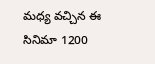మధ్య వచ్చిన ఈ సినిమా 1200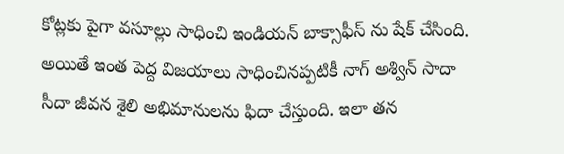కోట్లకు పైగా వసూల్లు సాధించి ఇండియన్ బాక్సాఫీస్ ను షేక్ చేసింది. అయితే ఇంత పెద్ద విజయాలు సాధించినప్పటికీ నాగ్ అశ్విన్ సాదా సీదా జీవన శైలి అభిమానులను ఫిదా చేస్తుంది. ఇలా తన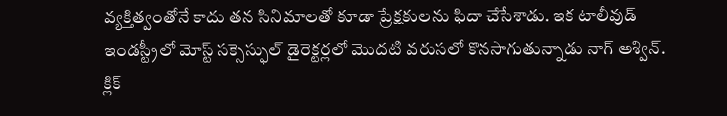వ్యక్తిత్వంతోనే కాదు తన సినిమాలతో కూడా ప్రేక్షకులను ఫిదా చేసేశాడు. ఇక టాలీవుడ్ ఇండస్ట్రీలో మోస్ట్ సక్సెస్ఫుల్ డైరెక్టర్లలో మొదటి వరుసలో కొనసాగుతున్నాడు నాగ్ అశ్విన్.
క్లిక్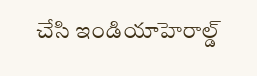చేసి ఇండియాహెరాల్డ్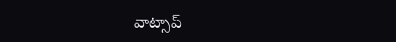వాట్సాప్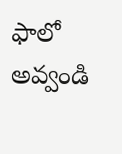ఫాలో అవ్వండి